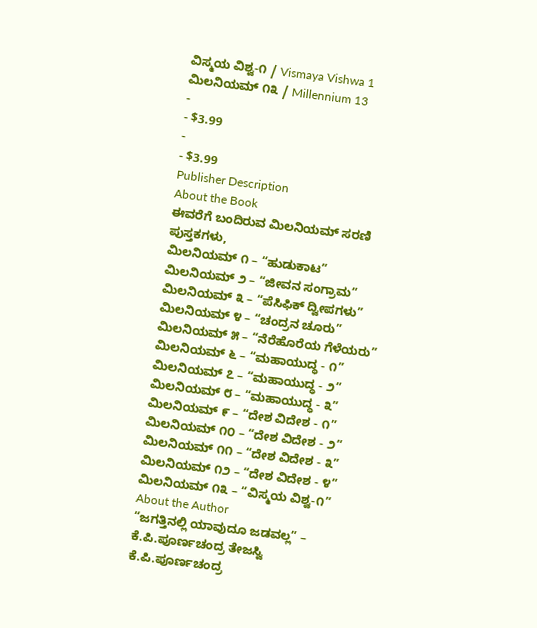ವಿಸ್ಮಯ ವಿಶ್ವ-೧ / Vismaya Vishwa 1
ಮಿಲನಿಯಮ್ ೧೩ / Millennium 13
-
- $3.99
-
- $3.99
Publisher Description
About the Book
ಈವರೆಗೆ ಬಂದಿರುವ ಮಿಲನಿಯಮ್ ಸರಣಿ ಪುಸ್ತಕಗಳು,
ಮಿಲನಿಯಮ್ ೧ – “ಹುಡುಕಾಟ”
ಮಿಲನಿಯಮ್ ೨ – “ಜೀವನ ಸಂಗ್ರಾಮ”
ಮಿಲನಿಯಮ್ ೩ – “ಪೆಸಿಫಿಕ್ ದ್ವೀಪಗಳು”
ಮಿಲನಿಯಮ್ ೪ – “ಚಂದ್ರನ ಚೂರು”
ಮಿಲನಿಯಮ್ ೫ – “ನೆರೆಹೊರೆಯ ಗೆಳೆಯರು”
ಮಿಲನಿಯಮ್ ೬ – “ಮಹಾಯುದ್ಧ - ೧”
ಮಿಲನಿಯಮ್ ೭ – “ಮಹಾಯುದ್ಧ - ೨”
ಮಿಲನಿಯಮ್ ೮ – “ಮಹಾಯುದ್ಧ - ೩”
ಮಿಲನಿಯಮ್ ೯ – “ದೇಶ ವಿದೇಶ - ೧”
ಮಿಲನಿಯಮ್ ೧೦ – “ದೇಶ ವಿದೇಶ - ೨”
ಮಿಲನಿಯಮ್ ೧೧ – “ದೇಶ ವಿದೇಶ - ೩”
ಮಿಲನಿಯಮ್ ೧೨ – “ದೇಶ ವಿದೇಶ - ೪”
ಮಿಲನಿಯಮ್ ೧೩ – “ವಿಸ್ಮಯ ವಿಶ್ವ-೧”
About the Author
“ಜಗತ್ತಿನಲ್ಲಿ ಯಾವುದೂ ಜಡವಲ್ಲ” – ಕೆ.ಪಿ.ಪೂರ್ಣಚಂದ್ರ ತೇಜಸ್ವಿ
ಕೆ.ಪಿ.ಪೂರ್ಣಚಂದ್ರ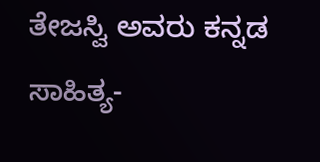ತೇಜಸ್ವಿ ಅವರು ಕನ್ನಡ ಸಾಹಿತ್ಯ-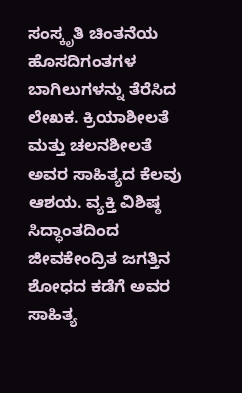ಸಂಸ್ಕೃತಿ ಚಿಂತನೆಯ ಹೊಸದಿಗಂತಗಳ ಬಾಗಿಲುಗಳನ್ನು ತೆರೆಸಿದ ಲೇಖಕ. ಕ್ರಿಯಾಶೀಲತೆ ಮತ್ತು ಚಲನಶೀಲತೆ ಅವರ ಸಾಹಿತ್ಯದ ಕೆಲವು ಆಶಯ. ವ್ಯಕ್ತಿ ವಿಶಿಷ್ಠ ಸಿದ್ಧಾಂತದಿಂದ ಜೀವಕೇಂದ್ರಿತ ಜಗತ್ತಿನ ಶೋಧದ ಕಡೆಗೆ ಅವರ ಸಾಹಿತ್ಯ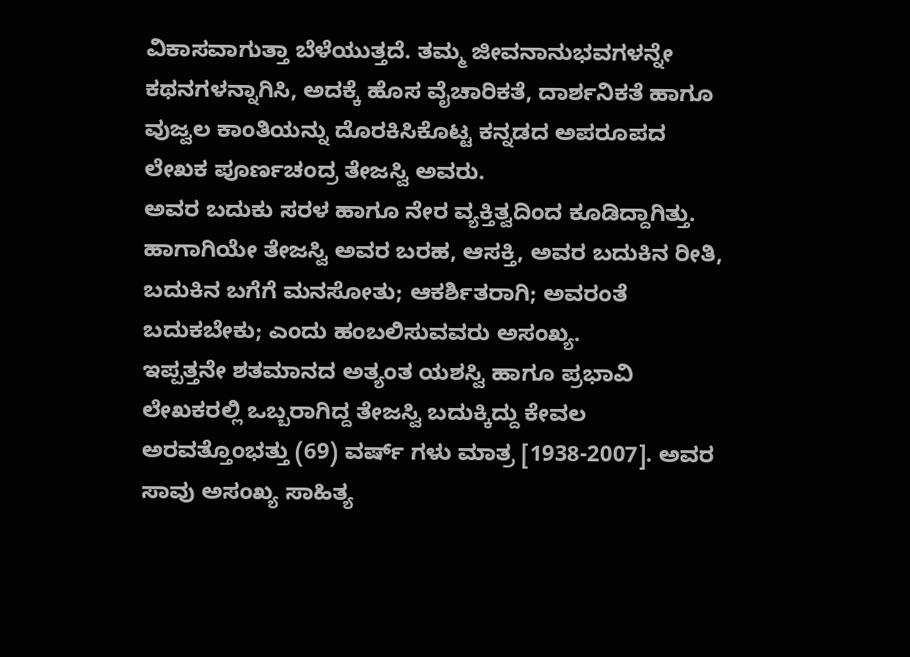ವಿಕಾಸವಾಗುತ್ತಾ ಬೆಳೆಯುತ್ತದೆ. ತಮ್ಮ ಜೀವನಾನುಭವಗಳನ್ನೇ ಕಥನಗಳನ್ನಾಗಿಸಿ, ಅದಕ್ಕೆ ಹೊಸ ವೈಚಾರಿಕತೆ, ದಾರ್ಶನಿಕತೆ ಹಾಗೂ ವುಜ್ವಲ ಕಾಂತಿಯನ್ನು ದೊರಕಿಸಿಕೊಟ್ಟ ಕನ್ನಡದ ಅಪರೂಪದ ಲೇಖಕ ಪೂರ್ಣಚಂದ್ರ ತೇಜಸ್ವಿ ಅವರು.
ಅವರ ಬದುಕು ಸರಳ ಹಾಗೂ ನೇರ ವ್ಯಕ್ತಿತ್ವದಿಂದ ಕೂಡಿದ್ದಾಗಿತ್ತು. ಹಾಗಾಗಿಯೇ ತೇಜಸ್ವಿ ಅವರ ಬರಹ, ಆಸಕ್ತಿ, ಅವರ ಬದುಕಿನ ರೀತಿ, ಬದುಕಿನ ಬಗೆಗೆ ಮನಸೋತು; ಆಕರ್ಶಿತರಾಗಿ; ಅವರಂತೆ ಬದುಕಬೇಕು; ಎಂದು ಹಂಬಲಿಸುವವರು ಅಸಂಖ್ಯ.
ಇಪ್ಪತ್ತನೇ ಶತಮಾನದ ಅತ್ಯಂತ ಯಶಸ್ವಿ ಹಾಗೂ ಪ್ರಭಾವಿ ಲೇಖಕರಲ್ಲಿ ಒಬ್ಬರಾಗಿದ್ದ ತೇಜಸ್ವಿ ಬದುಕ್ಕಿದ್ದು ಕೇವಲ ಅರವತ್ತೊಂಭತ್ತು (69) ವರ್ಷ್ ಗಳು ಮಾತ್ರ [1938-2007]. ಅವರ ಸಾವು ಅಸಂಖ್ಯ ಸಾಹಿತ್ಯ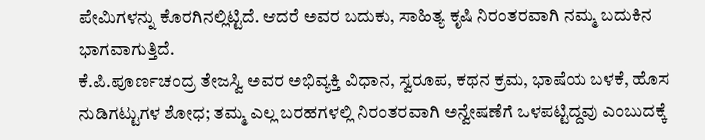ಪೇಮಿಗಳನ್ನು ಕೊರಗಿನಲ್ಲಿಟ್ಟಿದೆ. ಆದರೆ ಅವರ ಬದುಕು, ಸಾಹಿತ್ಯ ಕೃಷಿ ನಿರಂತರವಾಗಿ ನಮ್ಮ ಬದುಕಿನ ಭಾಗವಾಗುತ್ತಿದೆ.
ಕೆ.ಪಿ.ಪೂರ್ಣಚಂದ್ರ ತೇಜಸ್ವಿ ಅವರ ಅಭಿವ್ಯಕ್ತಿ ವಿಧಾನ, ಸ್ವರೂಪ, ಕಥನ ಕ್ರಮ, ಭಾಷೆಯ ಬಳಕೆ, ಹೊಸ ನುಡಿಗಟ್ಟುಗಳ ಶೋಧ; ತಮ್ಮ ಎಲ್ಲ ಬರಹಗಳಲ್ಲಿ ನಿರಂತರವಾಗಿ ಅನ್ವೇಷಣೆಗೆ ಒಳಪಟ್ಟಿದ್ದವು ಎಂಬುದಕ್ಕೆ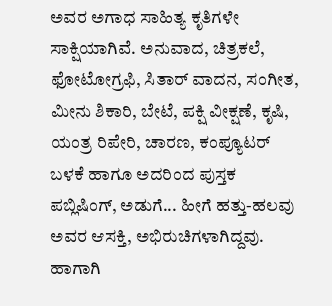ಅವರ ಅಗಾಧ ಸಾಹಿತ್ಯ ಕೃತಿಗಳೇ ಸಾಕ್ಷಿಯಾಗಿವೆ. ಅನುವಾದ, ಚಿತ್ರಕಲೆ, ಫೋಟೋಗ್ರಫಿ, ಸಿತಾರ್ ವಾದನ, ಸಂಗೀತ, ಮೀನು ಶಿಕಾರಿ, ಬೇಟೆ, ಪಕ್ಷಿ ವೀಕ್ಷಣೆ, ಕೃಷಿ, ಯಂತ್ರ ರಿಪೇರಿ, ಚಾರಣ, ಕಂಪ್ಯೂಟರ್ ಬಳಕೆ ಹಾಗೂ ಅದರಿಂದ ಪುಸ್ತಕ ಪಬ್ಲಿಷಿಂಗ್, ಅಡುಗೆ... ಹೀಗೆ ಹತ್ತು-ಹಲವು ಅವರ ಆಸಕ್ತಿ, ಅಭಿರುಚಿಗಳಾಗಿದ್ದವು. ಹಾಗಾಗಿ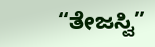“ತೇಜಸ್ವಿ”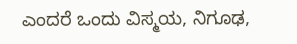ಎಂದರೆ ಒಂದು ವಿಸ್ಮಯ, ನಿಗೂಢ,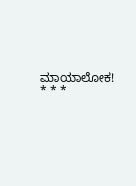ಮಾಯಾಲೋಕ!
* * *